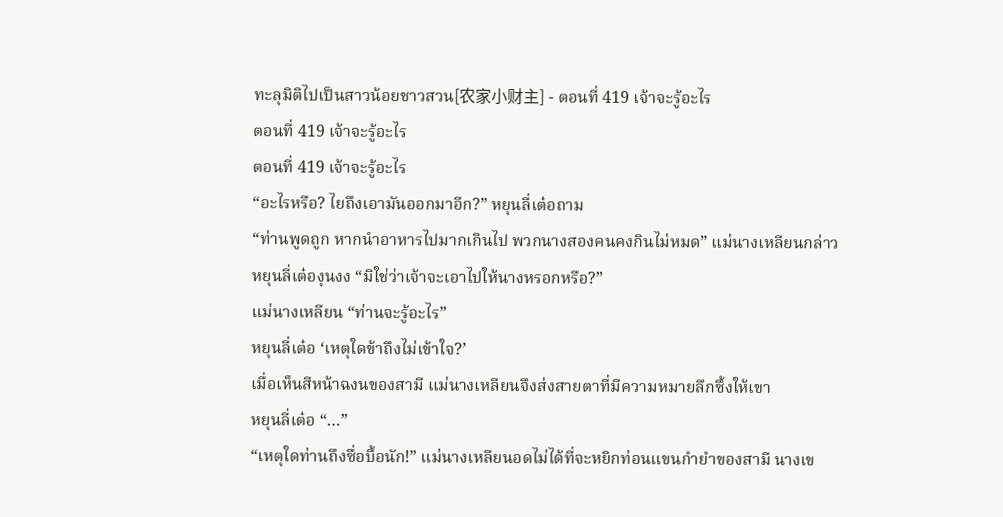ทะลุมิติไปเป็นสาวน้อยชาวสวน[农家小财主] - ตอนที่ 419 เจ้าจะรู้อะไร
ตอนที่ 419 เจ้าจะรู้อะไร
ตอนที่ 419 เจ้าจะรู้อะไร
“อะไรหรือ? ไยถึงเอามันออกมาอีก?” หยุนลี่เต๋อถาม
“ท่านพูดถูก หากนำอาหารไปมากเกินไป พวกนางสองคนคงกินไม่หมด” แม่นางเหลียนกล่าว
หยุนลี่เต๋องุนงง “มิใช่ว่าเจ้าจะเอาไปให้นางหรอกหรือ?”
แม่นางเหลียน “ท่านจะรู้อะไร”
หยุนลี่เต๋อ ‘เหตุใดข้าถึงไม่เข้าใจ?’
เมื่อเห็นสีหน้าฉงนของสามี แม่นางเหลียนจึงส่งสายตาที่มีความหมายลึกซึ้งให้เขา
หยุนลี่เต๋อ “…”
“เหตุใดท่านถึงซื่อบื้อนัก!” แม่นางเหลียนอดไม่ได้ที่จะหยิกท่อนแขนกำยำของสามี นางเข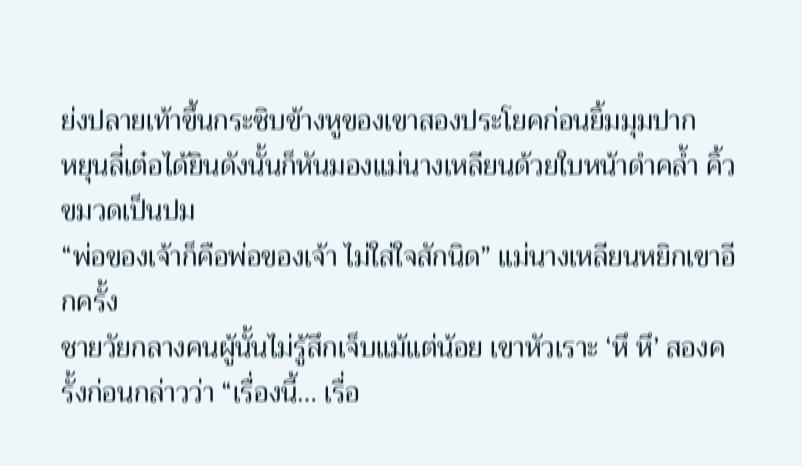ย่งปลายเท้าขึ้นกระซิบข้างหูของเขาสองประโยคก่อนยิ้มมุมปาก
หยุนลี่เต๋อได้ยินดังนั้นก็หันมองแม่นางเหลียนด้วยใบหน้าดำคล้ำ คิ้วขมวดเป็นปม
“พ่อของเจ้าก็คือพ่อของเจ้า ไม่ใส่ใจสักนิด” แม่นางเหลียนหยิกเขาอีกครั้ง
ชายวัยกลางคนผู้นั้นไม่รู้สึกเจ็บแม้แต่น้อย เขาหัวเราะ ‘หึ หึ’ สองครั้งก่อนกล่าวว่า “เรื่องนี้… เรื่อ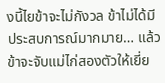งนี้ไยข้าจะไม่กังวล ข้าไม่ได้มีประสบการณ์มากมาย… แล้วข้าจะจับแม่ไก่สองตัวให้เยี่ย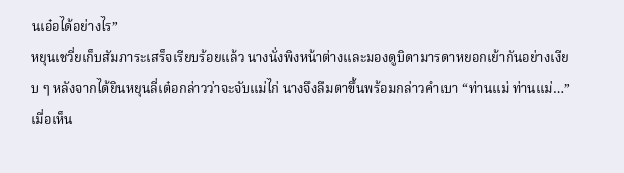นเอ๋อได้อย่างไร”
หยุนเชวี่ยเก็บสัมภาระเสร็จเรียบร้อยแล้ว นางนั่งพิงหน้าต่างและมองดูบิดามารดาหยอกเย้ากันอย่างเงียบ ๆ หลังจากได้ยินหยุนลี่เต๋อกล่าวว่าจะจับแม่ไก่ นางจึงลืมตาขึ้นพร้อมกล่าวคำเบา “ท่านแม่ ท่านแม่…”
เมื่อเห็น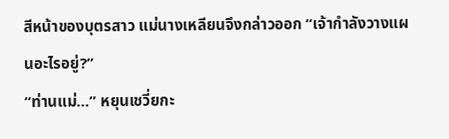สีหน้าของบุตรสาว แม่นางเหลียนจึงกล่าวออก “เจ้ากำลังวางแผนอะไรอยู่?”
“ท่านแม่…” หยุนเชวี่ยกะ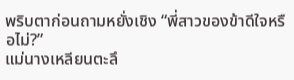พริบตาก่อนถามหยั่งเชิง “พี่สาวของข้าดีใจหรือไม่?”
แม่นางเหลียนตะลึ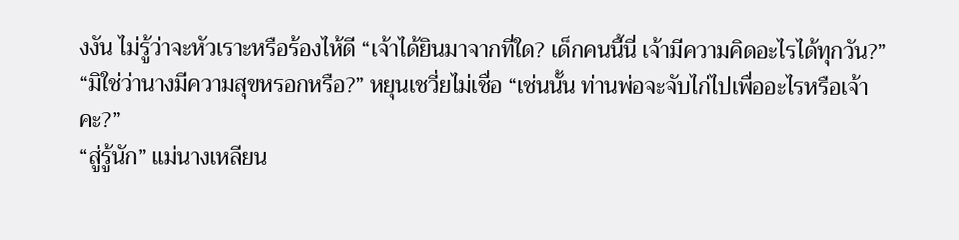งงัน ไม่รู้ว่าจะหัวเราะหรือร้องไห้ดี “เจ้าได้ยินมาจากที่ใด? เด็กคนนี้นี่ เจ้ามีความคิดอะไรได้ทุกวัน?”
“มิใช่ว่านางมีความสุขหรอกหรือ?” หยุนเชวี่ยไม่เชื่อ “เช่นนั้น ท่านพ่อจะจับไก่ไปเพื่ออะไรหรือเจ้าคะ?”
“สู่รู้นัก” แม่นางเหลียน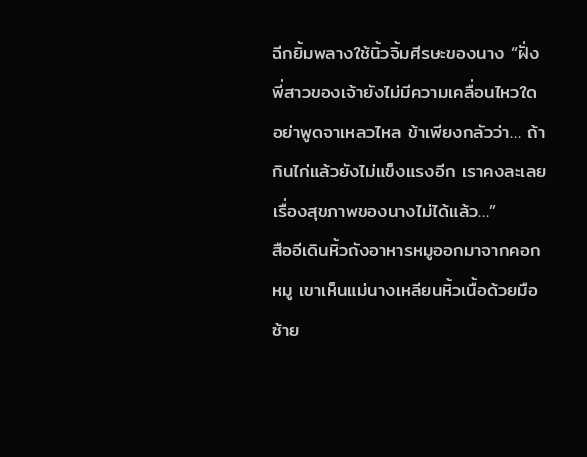ฉีกยิ้มพลางใช้นิ้วจิ้มศีรษะของนาง “ฝั่งพี่สาวของเจ้ายังไม่มีความเคลื่อนไหวใด อย่าพูดจาเหลวไหล ข้าเพียงกลัวว่า… ถ้ากินไก่แล้วยังไม่แข็งแรงอีก เราคงละเลยเรื่องสุขภาพของนางไม่ได้แล้ว…”
สืออีเดินหิ้วถังอาหารหมูออกมาจากคอกหมู เขาเห็นแม่นางเหลียนหิ้วเนื้อด้วยมือซ้าย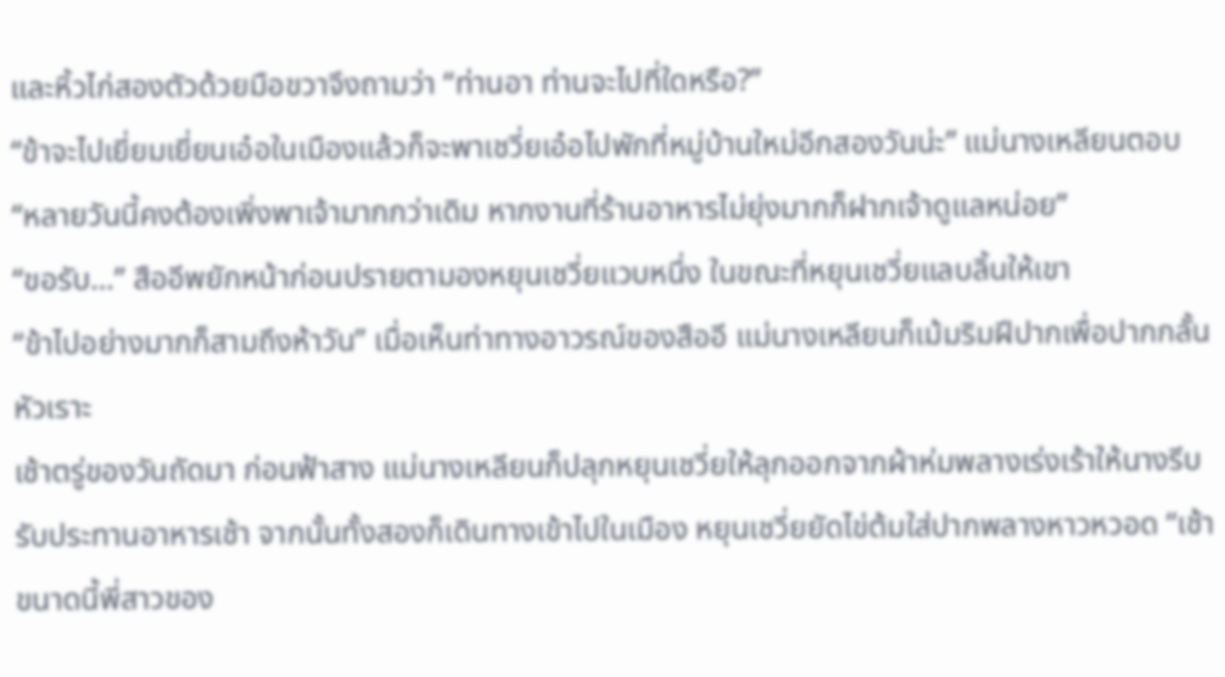และหิ้วไก่สองตัวด้วยมือขวาจึงถามว่า “ท่านอา ท่านจะไปที่ใดหรือ?”
“ข้าจะไปเยี่ยมเยี่ยนเอ๋อในเมืองแล้วก็จะพาเชวี่ยเอ๋อไปพักที่หมู่บ้านใหม่อีกสองวันน่ะ” แม่นางเหลียนตอบ “หลายวันนี้คงต้องเพิ่งพาเจ้ามากกว่าเดิม หากงานที่ร้านอาหารไม่ยุ่งมากก็ฝากเจ้าดูแลหน่อย”
“ขอรับ…” สืออีพยักหน้าก่อนปรายตามองหยุนเชวี่ยแวบหนึ่ง ในขณะที่หยุนเชวี่ยแลบลิ้นให้เขา
“ข้าไปอย่างมากก็สามถึงห้าวัน” เมื่อเห็นท่าทางอาวรณ์ของสืออี แม่นางเหลียนก็เม้มริมฝีปากเพื่อปากกลั้นหัวเราะ
เช้าตรู่ของวันถัดมา ก่อนฟ้าสาง แม่นางเหลียนก็ปลุกหยุนเชวี่ยให้ลุกออกจากผ้าห่มพลางเร่งเร้าให้นางรีบรับประทานอาหารเช้า จากนั้นทั้งสองก็เดินทางเข้าไปในเมือง หยุนเชวี่ยยัดไข่ต้มใส่ปากพลางหาวหวอด “เช้าขนาดนี้พี่สาวของ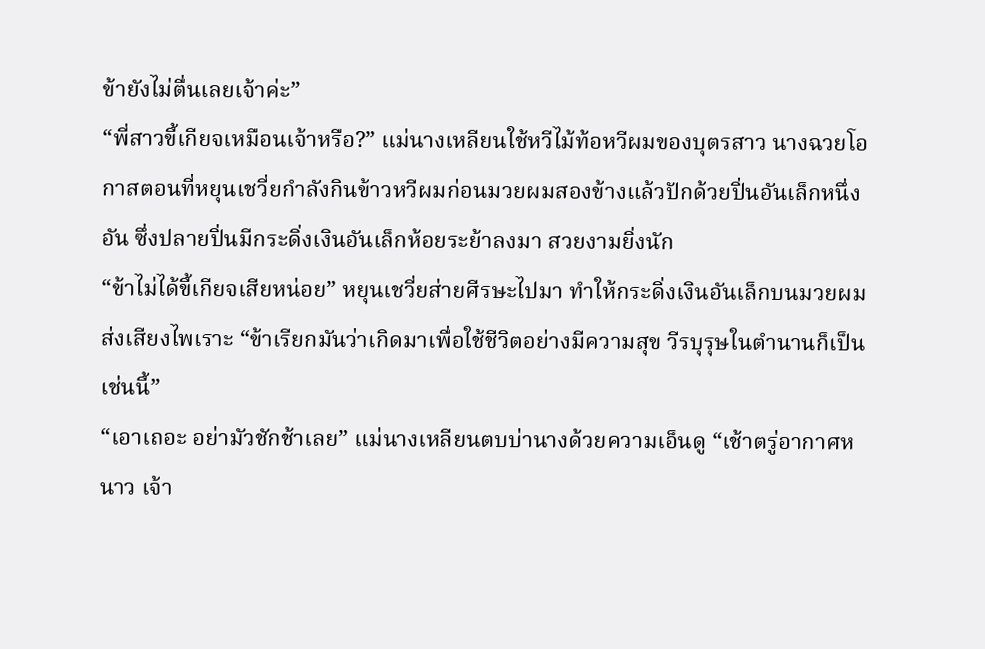ข้ายังไม่ตื่นเลยเจ้าค่ะ”
“พี่สาวขี้เกียจเหมือนเจ้าหรือ?” แม่นางเหลียนใช้หวีไม้ท้อหวีผมของบุตรสาว นางฉวยโอกาสตอนที่หยุนเชวี่ยกำลังกินข้าวหวีผมก่อนมวยผมสองข้างแล้วปักด้วยปิ่นอันเล็กหนึ่งอัน ซึ่งปลายปิ่นมีกระดิ่งเงินอันเล็กห้อยระย้าลงมา สวยงามยิ่งนัก
“ข้าไม่ได้ขี้เกียจเสียหน่อย” หยุนเชวี่ยส่ายศีรษะไปมา ทำให้กระดิ่งเงินอันเล็กบนมวยผมส่งเสียงไพเราะ “ข้าเรียกมันว่าเกิดมาเพื่อใช้ชีวิตอย่างมีความสุข วีรบุรุษในตำนานก็เป็นเช่นนี้”
“เอาเถอะ อย่ามัวชักช้าเลย” แม่นางเหลียนตบบ่านางด้วยความเอ็นดู “เช้าตรู่อากาศหนาว เจ้า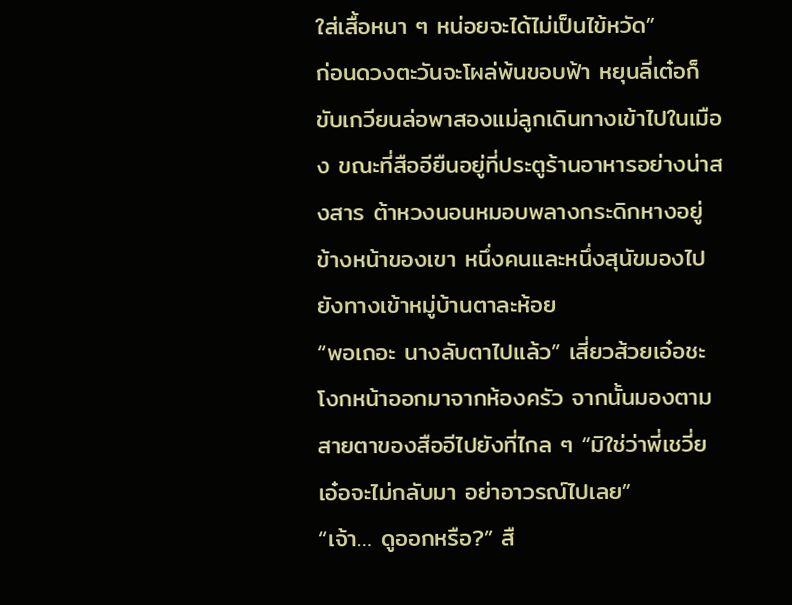ใส่เสื้อหนา ๆ หน่อยจะได้ไม่เป็นไข้หวัด”
ก่อนดวงตะวันจะโผล่พ้นขอบฟ้า หยุนลี่เต๋อก็ขับเกวียนล่อพาสองแม่ลูกเดินทางเข้าไปในเมือง ขณะที่สืออียืนอยู่ที่ประตูร้านอาหารอย่างน่าสงสาร ต้าหวงนอนหมอบพลางกระดิกหางอยู่ข้างหน้าของเขา หนึ่งคนและหนึ่งสุนัขมองไปยังทางเข้าหมู่บ้านตาละห้อย
“พอเถอะ นางลับตาไปแล้ว” เสี่ยวส้วยเอ๋อชะโงกหน้าออกมาจากห้องครัว จากนั้นมองตามสายตาของสืออีไปยังที่ไกล ๆ “มิใช่ว่าพี่เชวี่ยเอ๋อจะไม่กลับมา อย่าอาวรณ์ไปเลย”
“เจ้า… ดูออกหรือ?” สื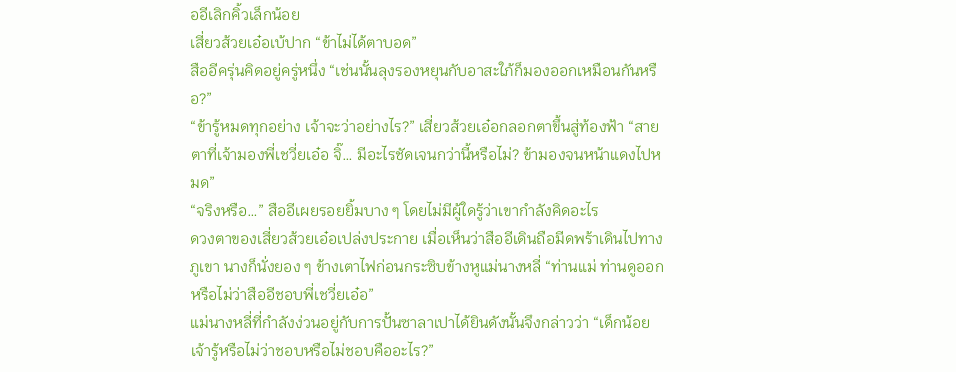ออีเลิกคิ้วเล็กน้อย
เสี่ยวส้วยเอ๋อเบ้ปาก “ข้าไม่ได้ตาบอด”
สืออีครุ่นคิดอยู่ครู่หนึ่ง “เช่นนั้นลุงรองหยุนกับอาสะใภ้ก็มองออกเหมือนกันหรือ?”
“ข้ารู้หมดทุกอย่าง เจ้าจะว่าอย่างไร?” เสี่ยวส้วยเอ๋อกลอกตาขึ้นสู่ท้องฟ้า “สายตาที่เจ้ามองพี่เชวี่ยเอ๋อ จิ๊… มีอะไรชัดเจนกว่านี้หรือไม่? ข้ามองจนหน้าแดงไปหมด”
“จริงหรือ…” สืออีเผยรอยยิ้มบาง ๆ โดยไม่มีผู้ใดรู้ว่าเขากำลังคิดอะไร
ดวงตาของเสี่ยวส้วยเอ๋อเปล่งประกาย เมื่อเห็นว่าสืออีเดินถือมีดพร้าเดินไปทางภูเขา นางก็นั่งยอง ๆ ข้างเตาไฟก่อนกระซิบข้างหูแม่นางหลี่ “ท่านแม่ ท่านดูออกหรือไม่ว่าสืออีชอบพี่เชวี่ยเอ๋อ”
แม่นางหลี่ที่กำลังง่วนอยู่กับการปั้นซาลาเปาได้ยินดังนั้นจึงกล่าวว่า “เด็กน้อย เจ้ารู้หรือไม่ว่าชอบหรือไม่ชอบคืออะไร?”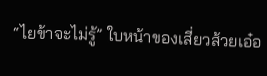“ไยข้าจะไม่รู้” ใบหน้าของเสี่ยวส้วยเอ๋อ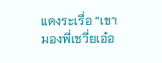แดงระเรื่อ “เขามองพี่เชวี่ยเอ๋อ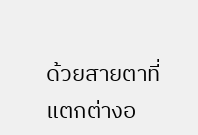ด้วยสายตาที่แตกต่างอ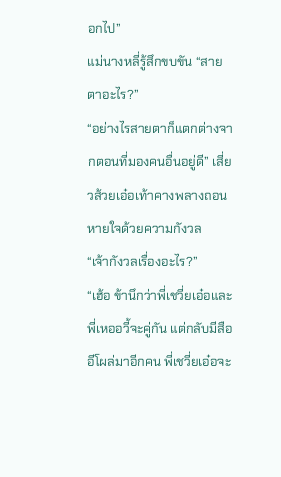อกไป”
แม่นางหลี่รู้สึกขบขัน “สายตาอะไร?”
“อย่างไรสายตาก็แตกต่างจากตอนที่มองคนอื่นอยู่ดี” เสี่ยวส้วยเอ๋อเท้าคางพลางถอนหายใจด้วยความกังวล
“เจ้ากังวลเรื่องอะไร?”
“เฮ้อ ข้านึกว่าพี่เชวี่ยเอ๋อและพี่เหออวี้จะคู่กัน แต่กลับมีสืออีโผล่มาอีกคน พี่เชวี่ยเอ๋อจะ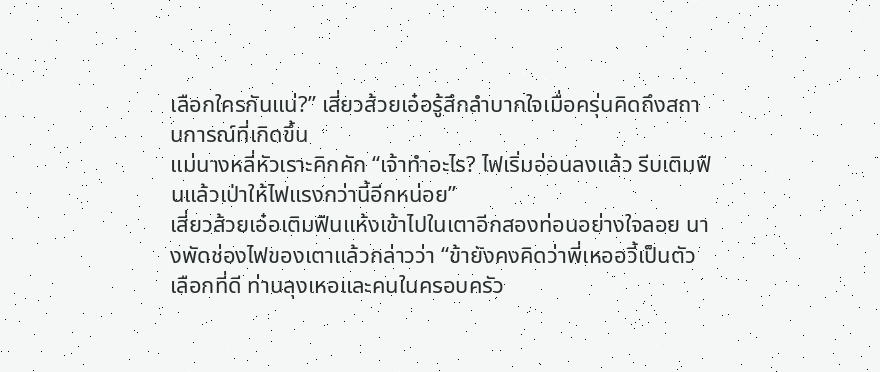เลือกใครกันแน่?” เสี่ยวส้วยเอ๋อรู้สึกลำบากใจเมื่อครุ่นคิดถึงสถานการณ์ที่เกิดขึ้น
แม่นางหลี่หัวเราะคิกคัก “เจ้าทำอะไร? ไฟเริ่มอ่อนลงแล้ว รีบเติมฟืนแล้วเป่าให้ไฟแรงกว่านี้อีกหน่อย”
เสี่ยวส้วยเอ๋อเติมฟืนแห้งเข้าไปในเตาอีกสองท่อนอย่างใจลอย นางพัดช่องไฟของเตาแล้วกล่าวว่า “ข้ายังคงคิดว่าพี่เหออวี้เป็นตัวเลือกที่ดี ท่านลุงเหอและคนในครอบครัว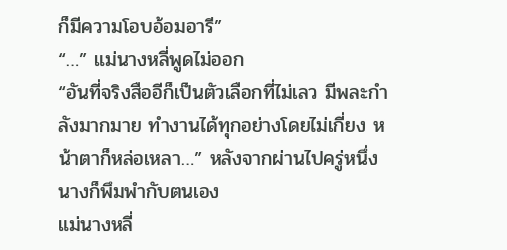ก็มีความโอบอ้อมอารี”
“…” แม่นางหลี่พูดไม่ออก
“อันที่จริงสืออีก็เป็นตัวเลือกที่ไม่เลว มีพละกำลังมากมาย ทำงานได้ทุกอย่างโดยไม่เกี่ยง หน้าตาก็หล่อเหลา…” หลังจากผ่านไปครู่หนึ่ง นางก็พึมพำกับตนเอง
แม่นางหลี่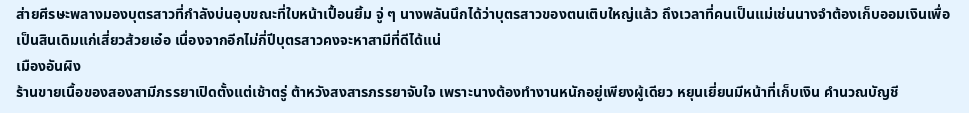ส่ายศีรษะพลางมองบุตรสาวที่กำลังบ่นอุบขณะที่ใบหน้าเปื้อนยิ้ม จู่ ๆ นางพลันนึกได้ว่าบุตรสาวของตนเติบใหญ่แล้ว ถึงเวลาที่คนเป็นแม่เช่นนางจำต้องเก็บออมเงินเพื่อเป็นสินเดิมแก่เสี่ยวส้วยเอ๋อ เนื่องจากอีกไม่กี่ปีบุตรสาวคงจะหาสามีที่ดีได้แน่
เมืองอันผิง
ร้านขายเนื้อของสองสามีภรรยาเปิดตั้งแต่เช้าตรู่ ต้าหวังสงสารภรรยาจับใจ เพราะนางต้องทำงานหนักอยู่เพียงผู้เดียว หยุนเยี่ยนมีหน้าที่เก็บเงิน คำนวณบัญชี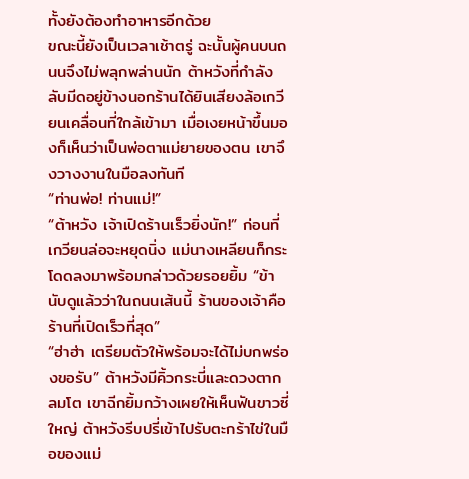ทั้งยังต้องทำอาหารอีกด้วย
ขณะนี้ยังเป็นเวลาเช้าตรู่ ฉะนั้นผู้คนบนถนนจึงไม่พลุกพล่านนัก ต้าหวังที่กำลังลับมีดอยู่ข้างนอกร้านได้ยินเสียงล้อเกวียนเคลื่อนที่ใกล้เข้ามา เมื่อเงยหน้าขึ้นมองก็เห็นว่าเป็นพ่อตาแม่ยายของตน เขาจึงวางงานในมือลงทันที
“ท่านพ่อ! ท่านแม่!”
“ต้าหวัง เจ้าเปิดร้านเร็วยิ่งนัก!” ก่อนที่เกวียนล่อจะหยุดนิ่ง แม่นางเหลียนก็กระโดดลงมาพร้อมกล่าวด้วยรอยยิ้ม “ข้านับดูแล้วว่าในถนนเส้นนี้ ร้านของเจ้าคือร้านที่เปิดเร็วที่สุด”
“ฮ่าฮ่า เตรียมตัวให้พร้อมจะได้ไม่บกพร่องขอรับ” ต้าหวังมีคิ้วกระบี่และดวงตากลมโต เขาฉีกยิ้มกว้างเผยให้เห็นฟันขาวซี่ใหญ่ ต้าหวังรีบปรี่เข้าไปรับตะกร้าไข่ในมือของแม่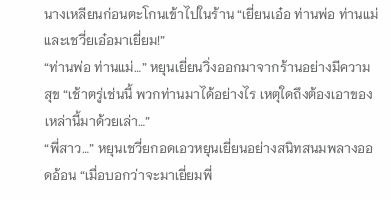นางเหลียนก่อนตะโกนเข้าไปในร้าน “เยี่ยนเอ๋อ ท่านพ่อ ท่านแม่ และเชวี่ยเอ๋อมาเยี่ยม!”
“ท่านพ่อ ท่านแม่…” หยุนเยี่ยนวิ่งออกมาจากร้านอย่างมีความสุข “เช้าตรู่เช่นนี้ พวกท่านมาได้อย่างไร เหตุใดถึงต้องเอาของเหล่านี้มาด้วยเล่า…”
“พี่สาว…” หยุนเชวี่ยกอดเอวหยุนเยี่ยนอย่างสนิทสนมพลางออดอ้อน “เมื่อบอกว่าจะมาเยี่ยมพี่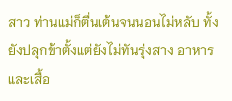สาว ท่านแม่ก็ตื่นเต้นจนนอนไม่หลับ ทั้งยังปลุกข้าตั้งแต่ยังไม่ทันรุ่งสาง อาหารและเสื้อ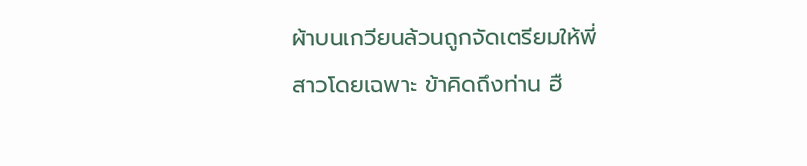ผ้าบนเกวียนล้วนถูกจัดเตรียมให้พี่สาวโดยเฉพาะ ข้าคิดถึงท่าน ฮื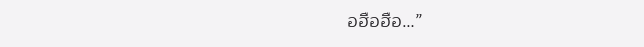อฮือฮือ…”